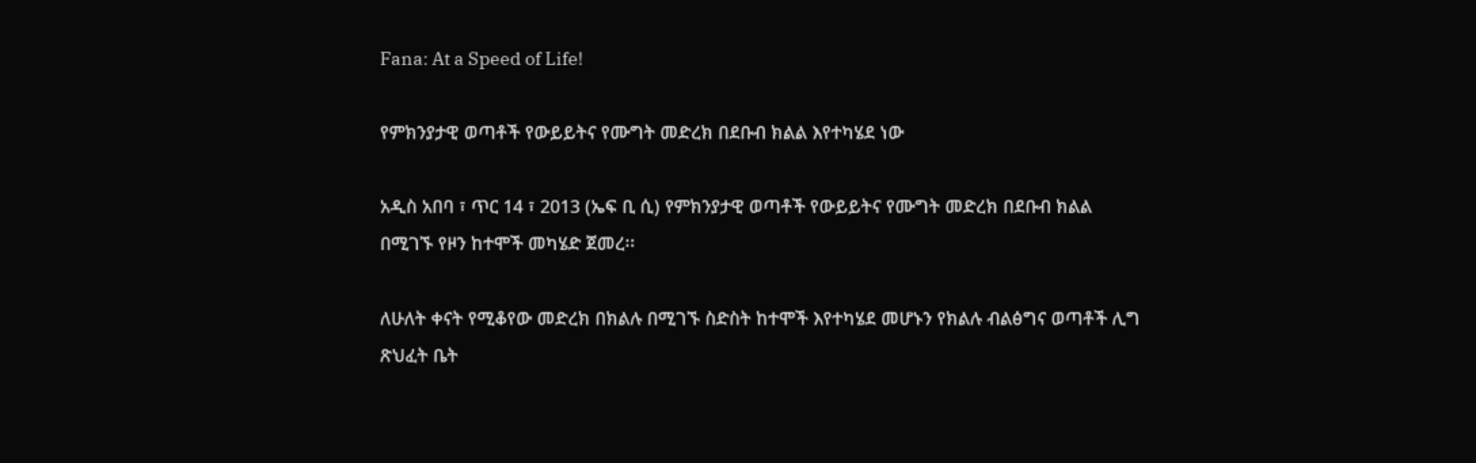Fana: At a Speed of Life!

የምክንያታዊ ወጣቶች የውይይትና የሙግት መድረክ በደቡብ ክልል እየተካሄደ ነው

አዲስ አበባ ፣ ጥር 14 ፣ 2013 (ኤፍ ቢ ሲ) የምክንያታዊ ወጣቶች የውይይትና የሙግት መድረክ በደቡብ ክልል በሚገኙ የዞን ከተሞች መካሄድ ጀመረ፡፡

ለሁለት ቀናት የሚቆየው መድረክ በክልሉ በሚገኙ ስድስት ከተሞች እየተካሄደ መሆኑን የክልሉ ብልፅግና ወጣቶች ሊግ ጽህፈት ቤት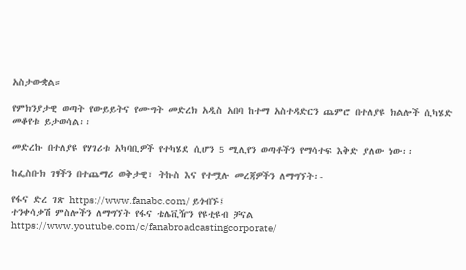አስታውቋል።

የምክንያታዊ ወጣት የውይይትና የሙግት መድረክ አዲስ አበባ ከተማ አስተዳድርን ጨምሮ በተለያዩ ክልሎች ሲካሄድ መቆየቱ ይታወሳል፡፡

መድረኩ በተለያዩ የሃገሪቱ አካባቢዎች የተካሄደ ሲሆን 5 ሚሊየን ወጣቶችን የማሳተፍ እቅድ ያለው ነው፡፡

ከፌስቡክ ገፃችን በተጨማሪ ወቅታዊ፣ ትኩስ እና የተሟሉ መረጃዎችን ለማግኘት፡-

የፋና ድረ ገጽ https://www.fanabc.com/ ይጎብኙ፤
ተንቀሳቃሽ ምስሎችን ለማግኘት የፋና ቴሌቪዥን የዩቲዩብ ቻናል https://www.youtube.com/c/fanabroadcastingcorporate/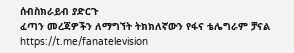ሰብስክራይብ ያድርጉ
ፈጣን መረጃዎችን ለማግኘት ትክክለኛውን የፋና ቴሌግራም ቻናል https://t.me/fanatelevision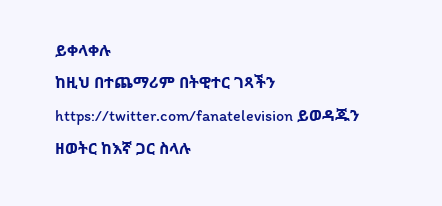ይቀላቀሉ
ከዚህ በተጨማሪም በትዊተር ገጻችን https://twitter.com/fanatelevision ይወዳጁን
ዘወትር ከእኛ ጋር ስላሉ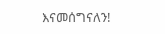እናመሰግናለን!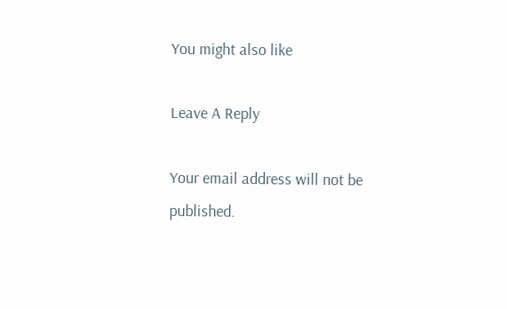You might also like

Leave A Reply

Your email address will not be published.